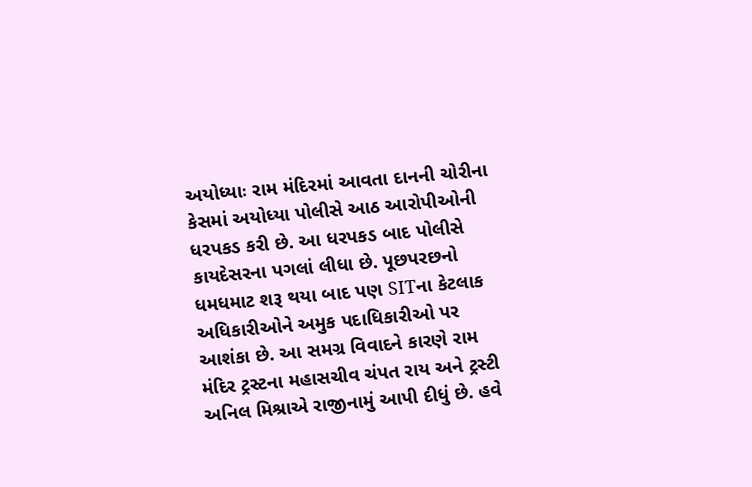અયોધ્યાઃ રામ મંદિરમાં આવતા દાનની ચોરીના કેસમાં અયોધ્યા પોલીસે આઠ આરોપીઓની ધરપકડ કરી છે. આ ધરપકડ બાદ પોલીસે કાયદેસરના પગલાં લીધા છે. પૂછપરછનો ધમધમાટ શરૂ થયા બાદ પણ SITના કેટલાક અધિકારીઓને અમુક પદાધિકારીઓ પર આશંકા છે. આ સમગ્ર વિવાદને કારણે રામ મંદિર ટ્રસ્ટના મહાસચીવ ચંપત રાય અને ટ્રસ્ટી અનિલ મિશ્રાએ રાજીનામું આપી દીધું છે. હવે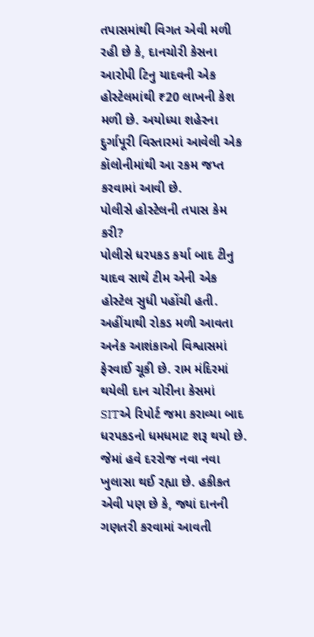તપાસમાંથી વિગત એવી મળી રહી છે કે, દાનચોરી કેસના આરોપી ટિનુ યાદવની એક હોસ્ટેલમાંથી ₹20 લાખની કેશ મળી છે. અયોધ્યા શહેરના દુર્ગાપૂરી વિસ્તારમાં આવેલી એક કૉલોનીમાંથી આ રકમ જપ્ત કરવામાં આવી છે.
પોલીસે હોસ્ટેલની તપાસ કેમ કરી?
પોલીસે ધરપકડ કર્યા બાદ ટીનુ યાદવ સાથે ટીમ એની એક હોસ્ટેલ સુધી પહોંચી હતી. અહીંયાથી રોકડ મળી આવતા અનેક આશંકાઓ વિશ્વાસમાં ફેરવાઈ ચૂકી છે. રામ મંદિરમાં થયેલી દાન ચોરીના કેસમાં SITએ રિપોર્ટ જમા કરાવ્યા બાદ ધરપકડનો ધમધમાટ શરૂ થયો છે. જેમાં હવે દરરોજ નવા નવા ખુલાસા થઈ રહ્યા છે. હકીકત એવી પણ છે કે, જ્યાં દાનની ગણતરી કરવામાં આવતી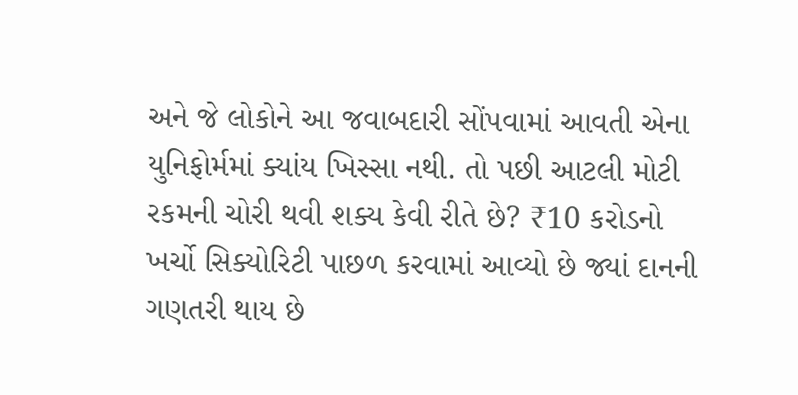અને જે લોકોને આ જવાબદારી સોંપવામાં આવતી એના યુનિફોર્મમાં ક્યાંય ખિસ્સા નથી. તો પછી આટલી મોટી રકમની ચોરી થવી શક્ય કેવી રીતે છે? ₹10 કરોડનો ખર્ચો સિક્યોરિટી પાછળ કરવામાં આવ્યો છે જ્યાં દાનની ગણતરી થાય છે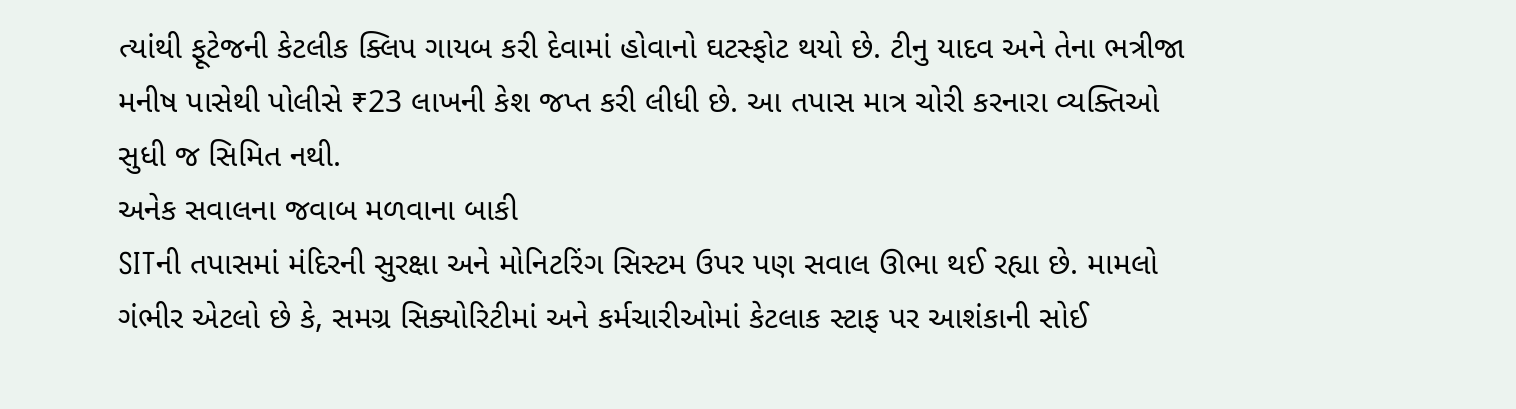ત્યાંથી ફૂટેજની કેટલીક ક્લિપ ગાયબ કરી દેવામાં હોવાનો ઘટસ્ફોટ થયો છે. ટીનુ યાદવ અને તેના ભત્રીજા મનીષ પાસેથી પોલીસે ₹23 લાખની કેશ જપ્ત કરી લીધી છે. આ તપાસ માત્ર ચોરી કરનારા વ્યક્તિઓ સુધી જ સિમિત નથી.
અનેક સવાલના જવાબ મળવાના બાકી
SITની તપાસમાં મંદિરની સુરક્ષા અને મોનિટરિંગ સિસ્ટમ ઉપર પણ સવાલ ઊભા થઈ રહ્યા છે. મામલો ગંભીર એટલો છે કે, સમગ્ર સિક્યોરિટીમાં અને કર્મચારીઓમાં કેટલાક સ્ટાફ પર આશંકાની સોઈ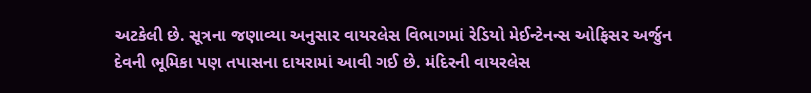અટકેલી છે. સૂત્રના જણાવ્યા અનુસાર વાયરલેસ વિભાગમાં રેડિયો મેઈન્ટેનન્સ ઓફિસર અર્જુન દેવની ભૂમિકા પણ તપાસના દાયરામાં આવી ગઈ છે. મંદિરની વાયરલેસ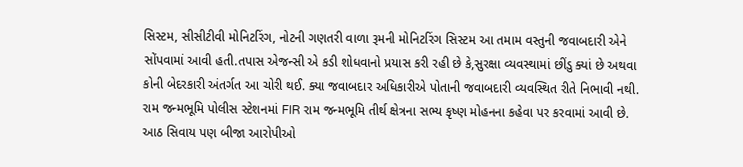સિસ્ટમ, સીસીટીવી મોનિટરિંગ, નોટની ગણતરી વાળા રૂમની મોનિટરિંગ સિસ્ટમ આ તમામ વસ્તુની જવાબદારી એને સોંપવામાં આવી હતી.તપાસ એજન્સી એ કડી શોધવાનો પ્રયાસ કરી રહી છે કે,સુરક્ષા વ્યવસ્થામાં છીંડુ ક્યાં છે અથવા કોની બેદરકારી અંતર્ગત આ ચોરી થઈ. ક્યા જવાબદાર અધિકારીએ પોતાની જવાબદારી વ્યવસ્થિત રીતે નિભાવી નથી. રામ જન્મભૂમિ પોલીસ સ્ટેશનમાં FIR રામ જન્મભૂમિ તીર્થ ક્ષેત્રના સભ્ય કૃષ્ણ મોહનના કહેવા પર કરવામાં આવી છે.
આઠ સિવાય પણ બીજા આરોપીઓ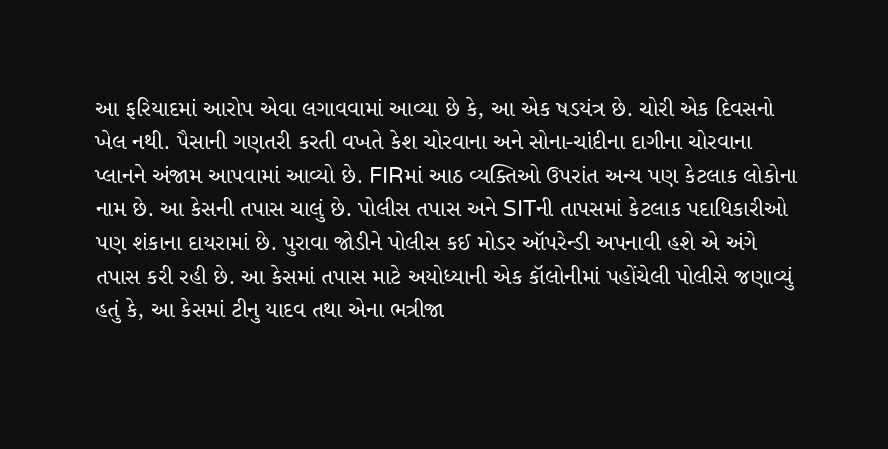આ ફરિયાદમાં આરોપ એવા લગાવવામાં આવ્યા છે કે, આ એક ષડયંત્ર છે. ચોરી એક દિવસનો ખેલ નથી. પૈસાની ગણતરી કરતી વખતે કેશ ચોરવાના અને સોના-ચાંદીના દાગીના ચોરવાના પ્લાનને અંજામ આપવામાં આવ્યો છે. FIRમાં આઠ વ્યક્તિઓ ઉપરાંત અન્ય પણ કેટલાક લોકોના નામ છે. આ કેસની તપાસ ચાલું છે. પોલીસ તપાસ અને SITની તાપસમાં કેટલાક પદાધિકારીઓ પણ શંકાના દાયરામાં છે. પુરાવા જોડીને પોલીસ કઈ મોડર ઑપરેન્ડી અપનાવી હશે એ અંગે તપાસ કરી રહી છે. આ કેસમાં તપાસ માટે અયોધ્યાની એક કૉલોનીમાં પહોંચેલી પોલીસે જણાવ્યું હતું કે, આ કેસમાં ટીનુ યાદવ તથા એના ભત્રીજા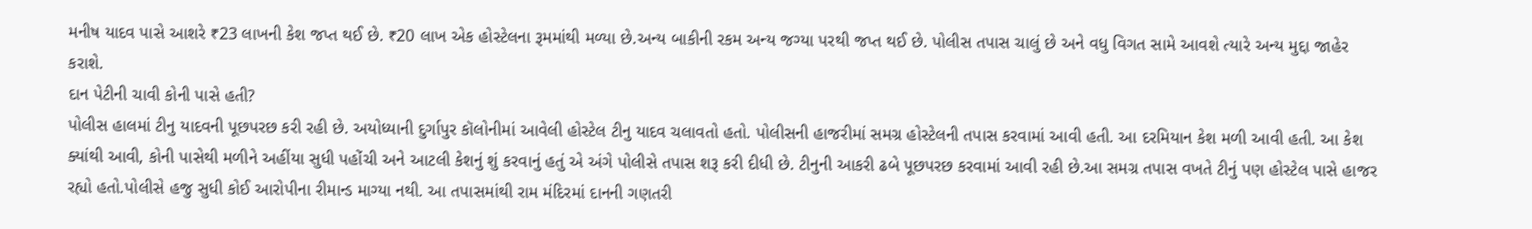મનીષ યાદવ પાસે આશરે ₹23 લાખની કેશ જપ્ત થઈ છે. ₹20 લાખ એક હોસ્ટેલના રૂમમાંથી મળ્યા છે.અન્ય બાકીની રકમ અન્ય જગ્યા પરથી જપ્ત થઈ છે. પોલીસ તપાસ ચાલું છે અને વધુ વિગત સામે આવશે ત્યારે અન્ય મુદ્દા જાહેર કરાશે.
દાન પેટીની ચાવી કોની પાસે હતી?
પોલીસ હાલમાં ટીનુ યાદવની પૂછપરછ કરી રહી છે. અયોધ્યાની દુર્ગાપુર કૉલોનીમાં આવેલી હોસ્ટેલ ટીનુ યાદવ ચલાવતો હતો. પોલીસની હાજરીમાં સમગ્ર હોસ્ટેલની તપાસ કરવામાં આવી હતી. આ દરમિયાન કેશ મળી આવી હતી. આ કેશ ક્યાંથી આવી, કોની પાસેથી મળીને અહીંયા સુધી પહોંચી અને આટલી કેશનું શું કરવાનું હતું એ અંગે પોલીસે તપાસ શરૂ કરી દીધી છે. ટીનુની આકરી ઢબે પૂછપરછ કરવામાં આવી રહી છે.આ સમગ્ર તપાસ વખતે ટીનું પણ હોસ્ટેલ પાસે હાજર રહ્યો હતો.પોલીસે હજુ સુધી કોઈ આરોપીના રીમાન્ડ માગ્યા નથી. આ તપાસમાંથી રામ મંદિરમાં દાનની ગણતરી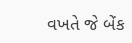વખતે જે બેંક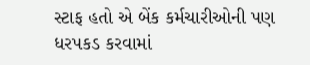સ્ટાફ હતો એ બેંક કર્મચારીઓની પણ ધરપકડ કરવામાં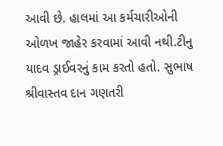આવી છે. હાલમાં આ કર્મચારીઓની ઓળખ જાહેર કરવામાં આવી નથી.ટીનુ યાદવ ડ્રાઈવરનું કામ કરતો હતો. સુભાષ શ્રીવાસ્તવ દાન ગણતરી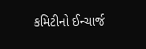કમિટીનો ઈન્ચાર્જ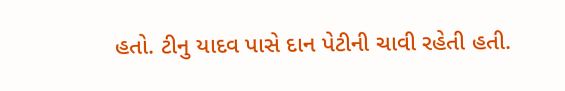હતો. ટીનુ યાદવ પાસે દાન પેટીની ચાવી રહેતી હતી.